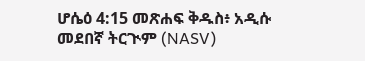ሆሴዕ 4:15 መጽሐፍ ቅዱስ፥ አዲሱ መደበኛ ትርጒም (NASV)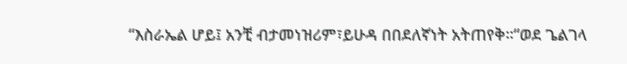“እስራኤል ሆይ፤ አንቺ ብታመነዝሪም፣ይሁዳ በበደለኛነት አትጠየቅ።“ወደ ጌልገላ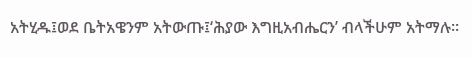አትሂዱ፤ወደ ቤትአዌንም አትውጡ፤‘ሕያው እግዚአብሔርን’ ብላችሁም አትማሉ።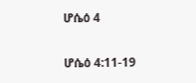ሆሴዕ 4

ሆሴዕ 4:11-19